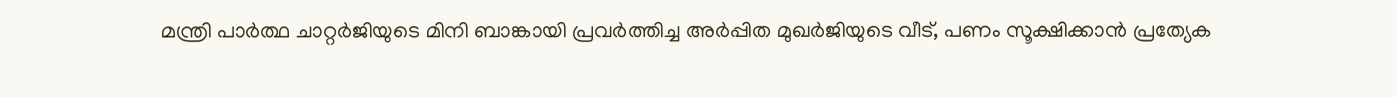മന്ത്രി പാർത്ഥ ചാറ്റർജിയുടെ മിനി ബാങ്കായി പ്രവർത്തിച്ച അർപ്പിത മുഖർജിയുടെ വീട്, പണം സൂക്ഷിക്കാൻ പ്രത്യേക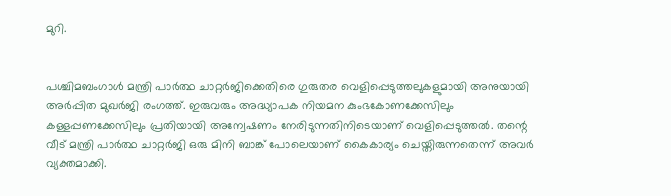മുറി.


പശ്ചിമബംഗാൾ മന്ത്രി പാർത്ഥ ചാറ്റർജിക്കെതിരെ ഗുരുതര വെളിപ്പെടുത്തലുകളുമായി അനുയായി അർപ്പിത മുഖർജി രംഗത്ത്. ഇരുവരും അദ്ധ്യാപക നിയമന കുംഭകോണക്കേസിലും കള്ളപ്പണക്കേസിലും പ്രതിയായി അന്വേഷണം നേരിടുന്നതിനിടെയാണ് വെളിപ്പെടുത്തൽ. തന്റെ വീട് മന്ത്രി പാർത്ഥ ചാറ്റർജി ഒരു മിനി ബാങ്ക് പോലെയാണ് കൈകാര്യം ചെയ്തിരുന്നതെന്ന് അവർ വ്യക്തമാക്കി.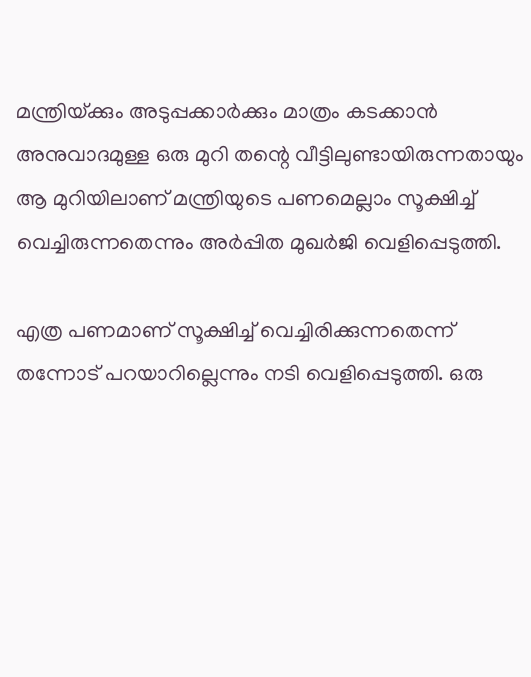മന്ത്രിയ്‌ക്കും അടുപ്പക്കാർക്കും മാത്രം കടക്കാൻ അനുവാദമുള്ള ഒരു മുറി തന്റെ വീട്ടിലുണ്ടായിരുന്നതായും ആ മുറിയിലാണ് മന്ത്രിയുടെ പണമെല്ലാം സൂക്ഷിച്ച് വെച്ചിരുന്നതെന്നും അർപ്പിത മുഖർജി വെളിപ്പെടുത്തി.

എത്ര പണമാണ് സൂക്ഷിച്ച് വെച്ചിരിക്കുന്നതെന്ന് തന്നോട് പറയാറില്ലെന്നും നടി വെളിപ്പെടുത്തി. ഒരു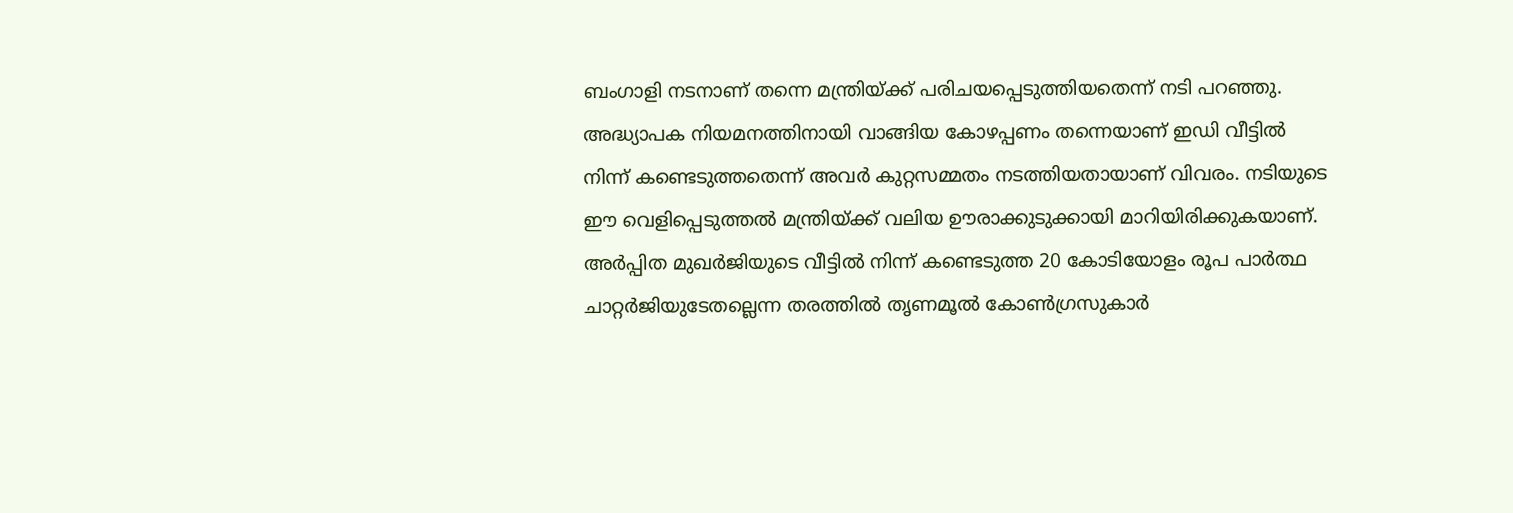ബംഗാളി നടനാണ് തന്നെ മന്ത്രിയ്‌ക്ക് പരിചയപ്പെടുത്തിയതെന്ന് നടി പറഞ്ഞു. അദ്ധ്യാപക നിയമനത്തിനായി വാങ്ങിയ കോഴപ്പണം തന്നെയാണ് ഇഡി വീട്ടിൽ നിന്ന് കണ്ടെടുത്തതെന്ന് അവർ കുറ്റസമ്മതം നടത്തിയതായാണ് വിവരം. നടിയുടെ ഈ വെളിപ്പെടുത്തൽ മന്ത്രിയ്‌ക്ക് വലിയ ഊരാക്കുടുക്കായി മാറിയിരിക്കുകയാണ്. അർപ്പിത മുഖർജിയുടെ വീട്ടിൽ നിന്ന് കണ്ടെടുത്ത 20 കോടിയോളം രൂപ പാർത്ഥ ചാറ്റർജിയുടേതല്ലെന്ന തരത്തിൽ തൃണമൂൽ കോൺഗ്രസുകാർ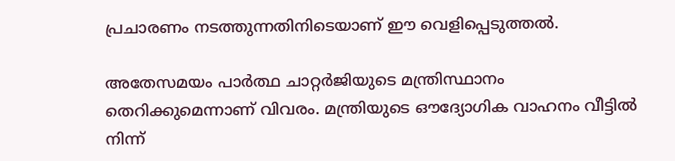പ്രചാരണം നടത്തുന്നതിനിടെയാണ് ഈ വെളിപ്പെടുത്തൽ.

അതേസമയം പാർത്ഥ ചാറ്റർജിയുടെ മന്ത്രിസ്ഥാനം തെറിക്കുമെന്നാണ് വിവരം. മന്ത്രിയുടെ ഔദ്യോഗിക വാഹനം വീട്ടിൽ നിന്ന്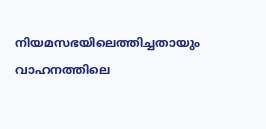നിയമസഭയിലെത്തിച്ചതായും വാഹനത്തിലെ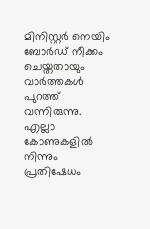മിനിസ്റ്റർ നെയിം ബോർഡ് നീക്കം ചെയ്തതായും വാർത്തകൾ പുറത്ത് വന്നിരുന്നു. എല്ലാ കോണുകളിൽ നിന്നും പ്രതിഷേധം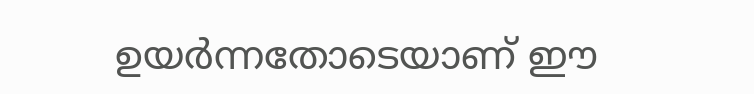ഉയർന്നതോടെയാണ് ഈ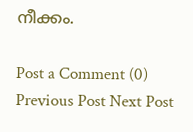നീക്കം.

Post a Comment (0)
Previous Post Next Post